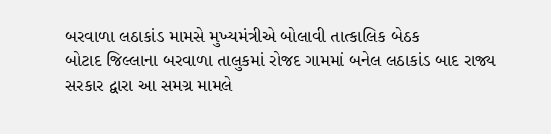બરવાળા લઠાકાંડ મામસે મુખ્યમંત્રીએ બોલાવી તાત્કાલિક બેઠક
બોટાદ જિલ્લાના બરવાળા તાલુકમાં રોજદ ગામમાં બનેલ લઠાકાંડ બાદ રાજ્ય સરકાર દ્વારા આ સમગ્ર મામલે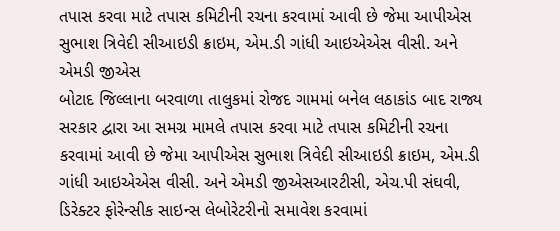તપાસ કરવા માટે તપાસ કમિટીની રચના કરવામાં આવી છે જેમા આપીએસ સુભાશ ત્રિવેદી સીઆઇડી ક્રાઇમ, એમ.ડી ગાંધી આઇએએસ વીસી. અને એમડી જીએસ
બોટાદ જિલ્લાના બરવાળા તાલુકમાં રોજદ ગામમાં બનેલ લઠાકાંડ બાદ રાજ્ય સરકાર દ્વારા આ સમગ્ર મામલે તપાસ કરવા માટે તપાસ કમિટીની રચના કરવામાં આવી છે જેમા આપીએસ સુભાશ ત્રિવેદી સીઆઇડી ક્રાઇમ, એમ.ડી ગાંધી આઇએએસ વીસી. અને એમડી જીએસઆરટીસી, એચ.પી સંઘવી, ડિરેક્ટર ફોરેન્સીક સાઇન્સ લેબોરેટરીનો સમાવેશ કરવામાં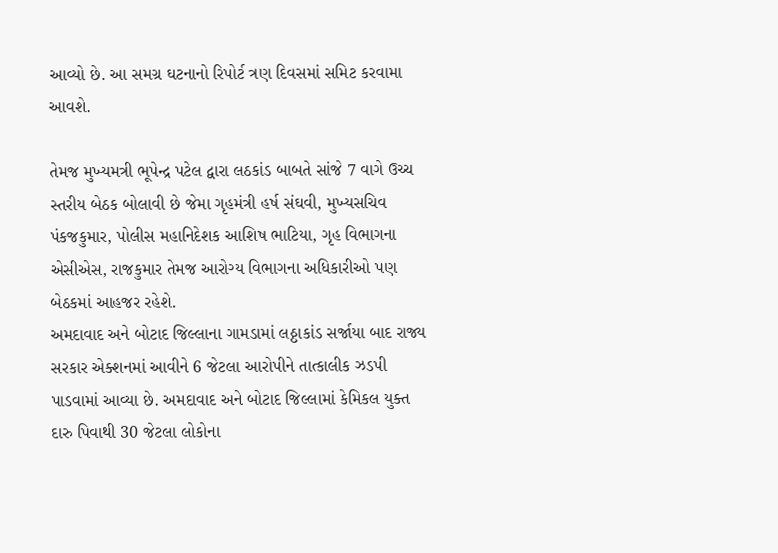આવ્યો છે. આ સમગ્ર ઘટનાનો રિપોર્ટ ત્રણ દિવસમાં સમિટ કરવામા આવશે.

તેમજ મુખ્યમત્રી ભૂપેન્દ્ર પટેલ દ્વારા લઠકાંડ બાબતે સાંજે 7 વાગે ઉચ્ચ સ્તરીય બેઠક બોલાવી છે જેમા ગૃહમંત્રી હર્ષ સંઘવી, મુખ્યસચિવ પંકજકુમાર, પોલીસ મહાનિદેશક આશિષ ભાટિયા, ગૃહ વિભાગના એસીએસ, રાજકુમાર તેમજ આરોગ્ય વિભાગના અધિકારીઓ પણ બેઠકમાં આહજર રહેશે.
અમદાવાદ અને બોટાદ જિલ્લાના ગામડામાં લઠ્ઠાકાંડ સર્જાયા બાદ રાજ્ય સરકાર એક્શનમાં આવીને 6 જેટલા આરોપીને તાત્કાલીક ઝડપી પાડવામાં આવ્યા છે. અમદાવાદ અને બોટાદ જિલ્લામાં કેમિકલ યુક્ત દારુ પિવાથી 30 જેટલા લોકોના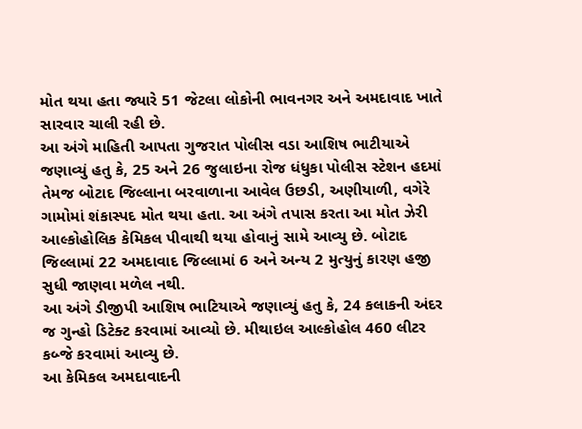મોત થયા હતા જ્યારે 51 જેટલા લોકોની ભાવનગર અને અમદાવાદ ખાતે સારવાર ચાલી રહી છે.
આ અંગે માહિતી આપતા ગુજરાત પોલીસ વડા આશિષ ભાટીયાએ જણાવ્યું હતુ કે, 25 અને 26 જુલાઇના રોજ ધંધુકા પોલીસ સ્ટેશન હદમાં તેમજ બોટાદ જિલ્લાના બરવાળાના આવેલ ઉછડી, અણીયાળી, વગેરે ગામોમાં શંકાસ્પદ મોત થયા હતા. આ અંગે તપાસ કરતા આ મોત ઝેરી આલ્કોહોલિક કેમિકલ પીવાથી થયા હોવાનું સામે આવ્યુ છે. બોટાદ જિલ્લામાં 22 અમદાવાદ જિલ્લામાં 6 અને અન્ય 2 મુત્યુનું કારણ હજી સુધી જાણવા મળેલ નથી.
આ અંગે ડીજીપી આશિષ ભાટિયાએ જણાવ્યું હતુ કે, 24 કલાકની અંદર જ ગુન્હો ડિટેક્ટ કરવામાં આવ્યો છે. મીથાઇલ આલ્કોહોલ 460 લીટર કબ્જે કરવામાં આવ્યુ છે.
આ કેમિકલ અમદાવાદની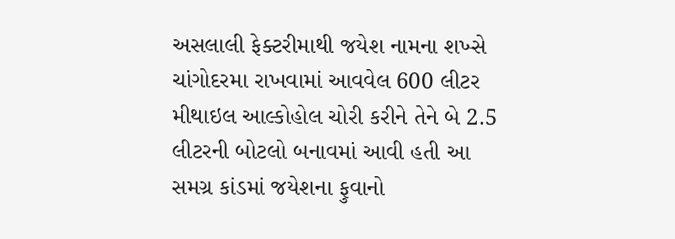અસલાલી ફેક્ટરીમાથી જયેશ નામના શખ્સે ચાંગોદરમા રાખવામાં આવવેલ 600 લીટર મીથાઇલ આલ્કોહોલ ચોરી કરીને તેને બે 2.5 લીટરની બોટલો બનાવમાં આવી હતી આ સમગ્ર કાંડમાં જયેશના ફુવાનો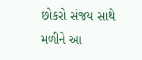છોકરો સંજય સાથે મળીને આ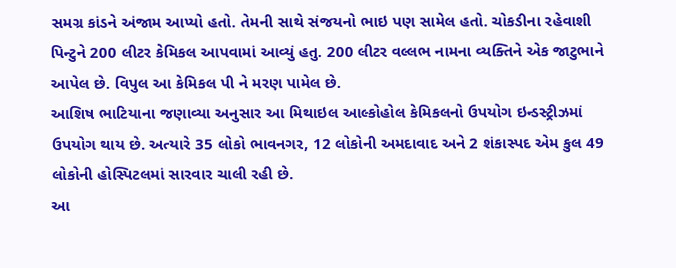સમગ્ર કાંડને અંજામ આપ્યો હતો. તેમની સાથે સંજયનો ભાઇ પણ સામેલ હતો. ચોકડીના રહેવાશી પિન્ટુને 200 લીટર કેમિકલ આપવામાં આવ્યું હતુ. 200 લીટર વલ્લભ નામના વ્યક્તિને એક જાટુભાને આપેલ છે. વિપુલ આ કેમિકલ પી ને મરણ પામેલ છે.
આશિષ ભાટિયાના જણાવ્યા અનુસાર આ મિથાઇલ આલ્કોહોલ કેમિકલનો ઉપયોગ ઇન્ડસ્ટ્રીઝમાં ઉપયોગ થાય છે. અત્યારે 35 લોકો ભાવનગર, 12 લોકોની અમદાવાદ અને 2 શંકાસ્પદ એમ કુલ 49 લોકોની હોસ્પિટલમાં સારવાર ચાલી રહી છે.
આ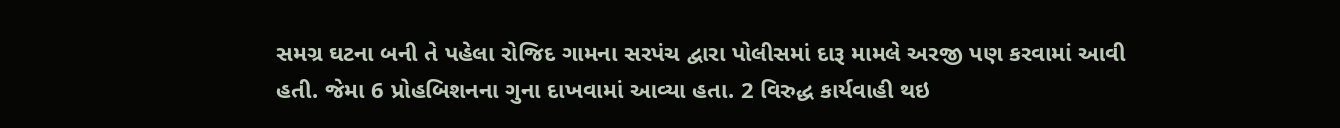સમગ્ર ઘટના બની તે પહેલા રોજિદ ગામના સરપંચ દ્વારા પોલીસમાં દારૂ મામલે અરજી પણ કરવામાં આવી હતી. જેમા 6 પ્રોહબિશનના ગુના દાખવામાં આવ્યા હતા. 2 વિરુદ્ધ કાર્યવાહી થઇ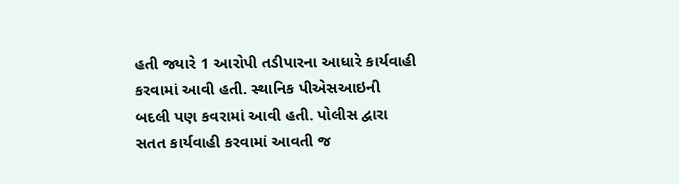હતી જ્યારે 1 આરોપી તડીપારના આધારે કાર્યવાહી કરવામાં આવી હતી. સ્થાનિક પીએસઆઇની બદલી પણ કવરામાં આવી હતી. પોલીસ દ્વારા સતત કાર્યવાહી કરવામાં આવતી જ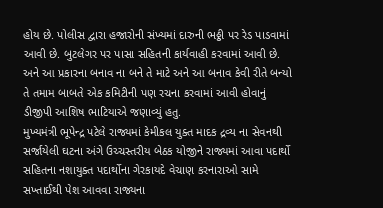હોય છે. પોલીસ દ્વારા હજારોની સંખ્યમાં દારુની ભઠ્ઠી પર રેડ પાડવામાં આવી છે. બુટલેગર પર પાસા સહિતની કાર્યવાહી કરવામાં આવી છે. અને આ પ્રકારના બનાવ ના બને તે માટે અને આ બનાવ કેવી રીતે બન્યો તે તમામ બાબતે એક કમિટીની પણ રચના કરવામાં આવી હોવાનું ડીજીપી આશિષ ભાટિયાએ જણાવ્યું હતુ.
મુખ્યમંત્રી ભૂપેન્દ્ર પટેલે રાજ્યમાં કેમીકલ યુક્ત માદક દ્રવ્ય ના સેવનથી સર્જાયેલી ઘટના અંગે ઉચ્ચસ્તરીય બેઠક યોજીને રાજ્યમાં આવા પદાર્થો સહિતના નશાયુક્ત પદાર્થોના ગેરકાયદે વેચાણ કરનારાઓ સામે સખ્તાઈથી પેશ આવવા રાજ્યના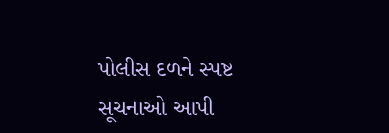પોલીસ દળને સ્પષ્ટ સૂચનાઓ આપી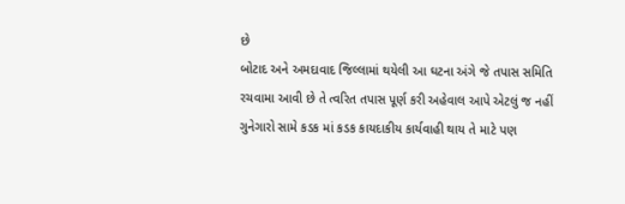છે
બોટાદ અને અમદાવાદ જિલ્લામાં થયેલી આ ઘટના અંગે જે તપાસ સમિતિ રચવામા આવી છે તે ત્વરિત તપાસ પૂર્ણ કરી અહેવાલ આપે એટલું જ નહીં ગુનેગારો સામે કડક માં કડક કાયદાકીય કાર્યવાહી થાય તે માટે પણ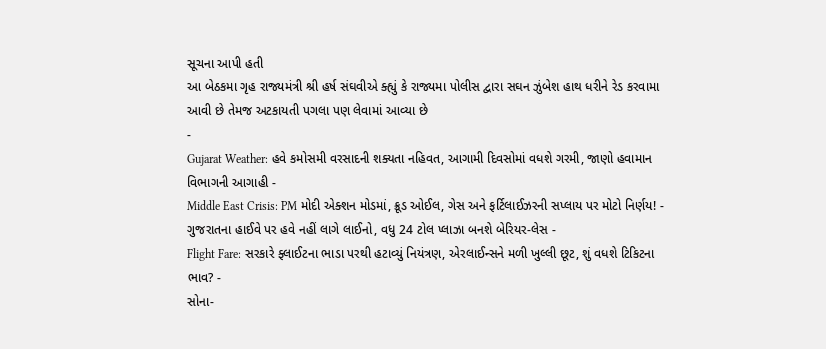સૂચના આપી હતી
આ બેઠકમા ગૃહ રાજ્યમંત્રી શ્રી હર્ષ સંઘવીએ ક્હ્યું કે રાજ્યમા પોલીસ દ્વારા સઘન ઝુંબેશ હાથ ધરીને રેડ કરવામા આવી છે તેમજ અટકાયતી પગલા પણ લેવામાં આવ્યા છે
-
Gujarat Weather: હવે કમોસમી વરસાદની શક્યતા નહિવત, આગામી દિવસોમાં વધશે ગરમી, જાણો હવામાન વિભાગની આગાહી -
Middle East Crisis: PM મોદી એક્શન મોડમાં, ક્રૂડ ઓઈલ, ગેસ અને ફર્ટિલાઈઝરની સપ્લાય પર મોટો નિર્ણય! -
ગુજરાતના હાઈવે પર હવે નહીં લાગે લાઈનો, વધુ 24 ટોલ પ્લાઝા બનશે બેરિયર-લેસ -
Flight Fare: સરકારે ફ્લાઈટના ભાડા પરથી હટાવ્યું નિયંત્રણ, એરલાઈન્સને મળી ખુલ્લી છૂટ, શું વધશે ટિકિટના ભાવ? -
સોના-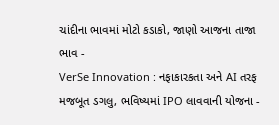ચાંદીના ભાવમાં મોટો કડાકો, જાણો આજના તાજા ભાવ -
VerSe Innovation : નફાકારકતા અને AI તરફ મજબૂત ડગલુ, ભવિષ્યમાં IPO લાવવાની યોજના -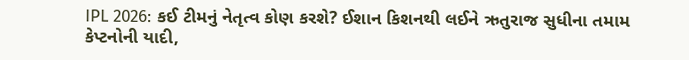IPL 2026: કઈ ટીમનું નેતૃત્વ કોણ કરશે? ઈશાન કિશનથી લઈને ઋતુરાજ સુધીના તમામ કેપ્ટનોની યાદી,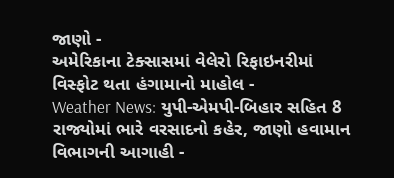જાણો -
અમેરિકાના ટેક્સાસમાં વેલેરો રિફાઇનરીમાં વિસ્ફોટ થતા હંગામાનો માહોલ -
Weather News: યુપી-એમપી-બિહાર સહિત 8 રાજ્યોમાં ભારે વરસાદનો કહેર, જાણો હવામાન વિભાગની આગાહી -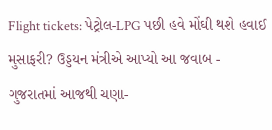Flight tickets: પેટ્રોલ-LPG પછી હવે મોંઘી થશે હવાઈ મુસાફરી? ઉડ્ડયન મંત્રીએ આપ્યો આ જવાબ -
ગુજરાતમાં આજથી ચણા-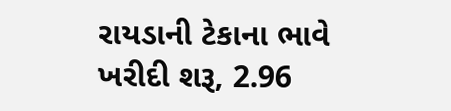રાયડાની ટેકાના ભાવે ખરીદી શરૂ, 2.96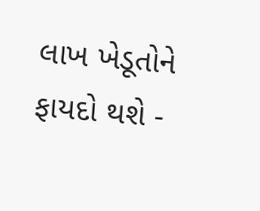લાખ ખેડૂતોને ફાયદો થશે -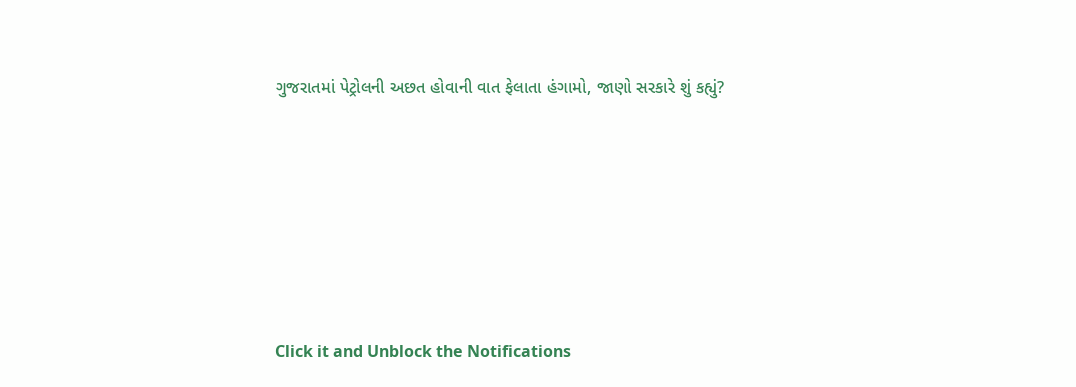ગુજરાતમાં પેટ્રોલની અછત હોવાની વાત ફેલાતા હંગામો, જાણો સરકારે શું કહ્યું?










Click it and Unblock the Notifications